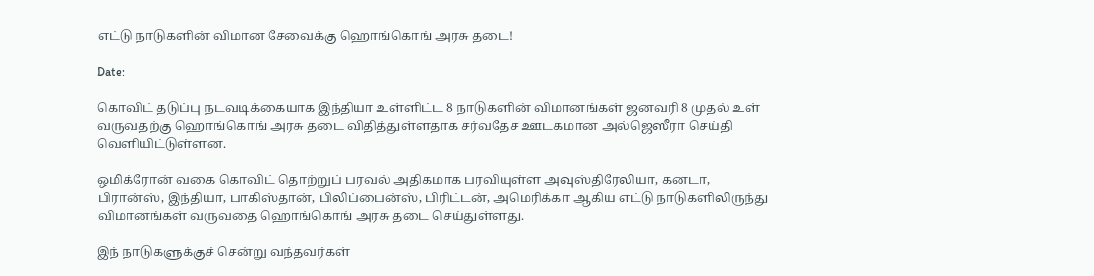எட்டு நாடுகளின் விமான சேவைக்கு ஹொங்கொங் அரசு தடை!

Date:

கொவிட் தடுப்பு நடவடிக்கையாக இந்தியா உள்ளிட்ட 8 நாடுகளின் விமானங்கள் ஜனவரி 8 முதல் உள் வருவதற்கு ஹொங்கொங் அரசு தடை விதித்துள்ளதாக சர்வதேச ஊடகமான அல்ஜெஸீரா செய்தி வெளியிட்டுள்ளன.

ஒமிக்ரோன் வகை கொவிட் தொற்றுப் பரவல் அதிகமாக பரவியுள்ள அவுஸ்திரேலியா, கனடா, பிரான்ஸ், இந்தியா, பாகிஸ்தான், பிலிப்பைன்ஸ், பிரிட்டன், அமெரிக்கா ஆகிய எட்டு நாடுகளிலிருந்து விமானங்கள் வருவதை ஹொங்கொங் அரசு தடை செய்துள்ளது.

இந் நாடுகளுக்குச் சென்று வந்தவர்கள்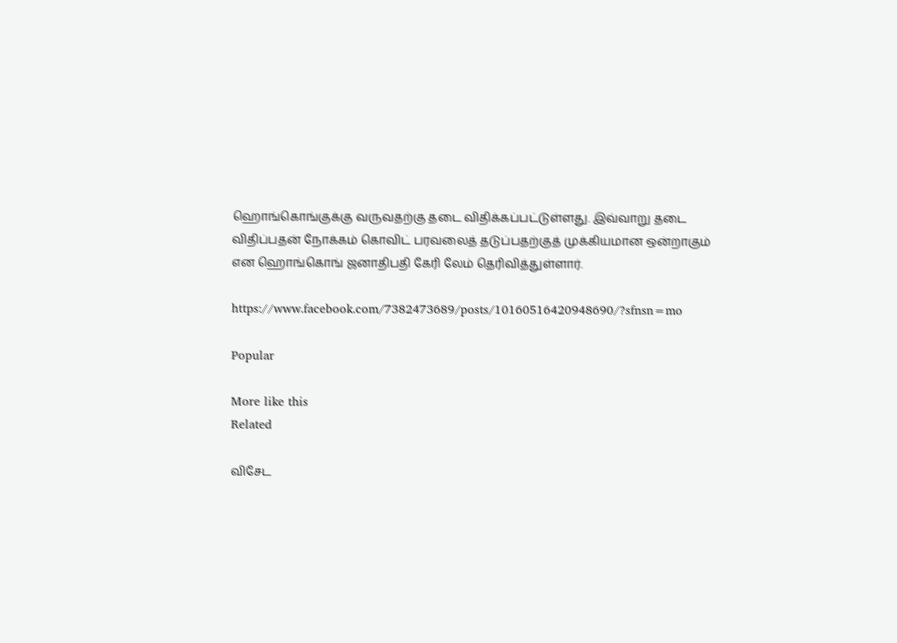ஹொங்கொங்குக்கு வருவதற்கு தடை விதிக்கப்பட்டுள்ளது. இவ்வாறு தடை விதிப்பதன் நோக்கம் கொவிட் பரவலைத் தடுப்பதற்குத் முக்கியமான ஒன்றாகும் என ஹொங்கொங் ஜனாதிபதி கேரி லேம் தெரிவித்துள்ளார்.

https://www.facebook.com/7382473689/posts/10160516420948690/?sfnsn=mo

Popular

More like this
Related

விசேட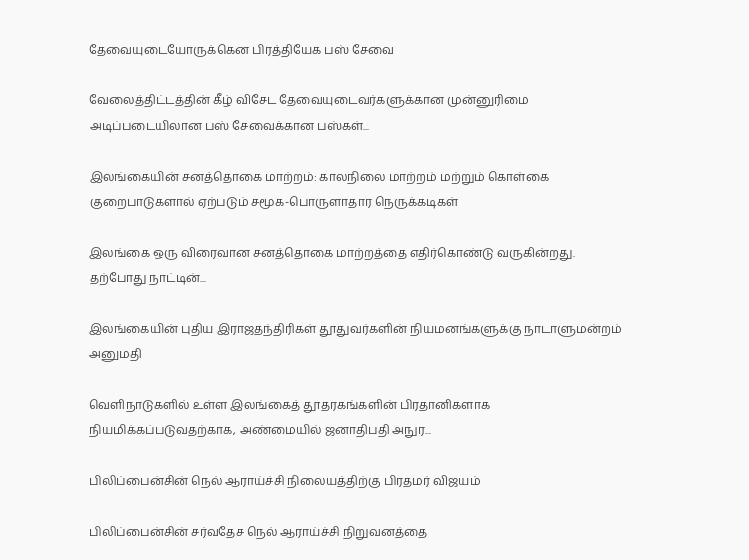தேவையுடையோருக்கென பிரத்தியேக பஸ் சேவை

வேலைத்திட்டத்தின் கீழ் விசேட தேவையுடைவர்களுக்கான முன்னுரிமை அடிப்படையிலான பஸ் சேவைக்கான பஸ்கள்...

இலங்கையின் சனத்தொகை மாற்றம்: காலநிலை மாற்றம் மற்றும் கொள்கை குறைபாடுகளால் ஏற்படும் சமூக-பொருளாதார நெருக்கடிகள்

இலங்கை ஒரு விரைவான சனத்தொகை மாற்றத்தை எதிர்கொண்டு வருகின்றது. தற்போது நாட்டின்...

இலங்கையின் புதிய இராஜதந்திரிகள் தூதுவர்களின் நியமனங்களுக்கு நாடாளுமன்றம் அனுமதி

வெளிநாடுகளில் உள்ள இலங்கைத் தூதரகங்களின் பிரதானிகளாக நியமிக்கப்படுவதற்காக, அண்மையில் ஜனாதிபதி அநுர...

பிலிப்பைன்சின் நெல் ஆராய்ச்சி நிலையத்திற்கு பிரதமர் விஜயம்

பிலிப்பைன்சின் சர்வதேச நெல் ஆராய்ச்சி நிறுவனத்தை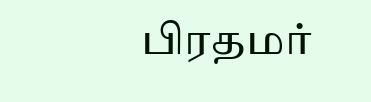பிரதமர்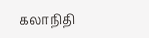கலாநிதி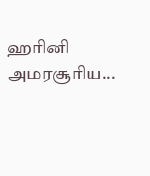ஹரினி அமரசூரிய...